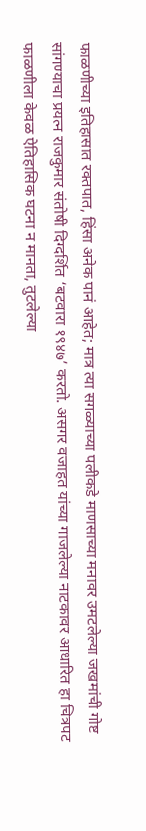फाळणीच्या इतिहासात रक्तपात, हिंसा अनेक पानं आहेत; मात्र त्या सगळ्याच्या पलीकडे माणसाच्या मनावर उमटलेल्या जखमांची गोष्ट सांगण्याचा प्रयत्न राजकुमार संतोषी दिग्दर्शित ‘बटवारा १९४७’ करतो. असगर वजाहत यांच्या गाजलेल्या नाटकावर आधारित हा चित्रपट फाळणीला केवळ ऐतिहासिक घटना न मानता, तुटलेल्या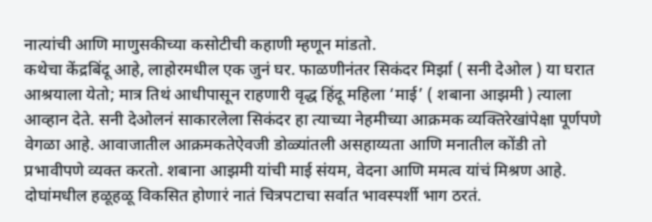नात्यांची आणि माणुसकीच्या कसोटीची कहाणी म्हणून मांडतो.
कथेचा केंद्रबिंदू आहे, लाहोरमधील एक जुनं घर. फाळणीनंतर सिकंदर मिर्झा ( सनी देओल ) या घरात आश्रयाला येतो; मात्र तिथं आधीपासून राहणारी वृद्ध हिंदू महिला ‘माई’ ( शबाना आझमी ) त्याला आव्हान देते. सनी देओलनं साकारलेला सिकंदर हा त्याच्या नेहमीच्या आक्रमक व्यक्तिरेखांपेक्षा पूर्णपणे वेगळा आहे. आवाजातील आक्रमकतेऐवजी डोळ्यांतली असहाय्यता आणि मनातील कोंडी तो प्रभावीपणे व्यक्त करतो. शबाना आझमी यांची माई संयम, वेदना आणि ममत्व यांचं मिश्रण आहे. दोघांमधील हळूहळू विकसित होणारं नातं चित्रपटाचा सर्वात भावस्पर्शी भाग ठरतं.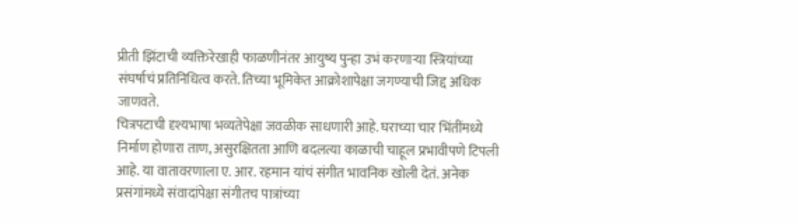प्रीती झिंटाची व्यक्तिरेखाही फाळणीनंतर आयुष्य पुन्हा उभं करणाऱ्या स्त्रियांच्या संघर्षाचं प्रतिनिधित्व करते. तिच्या भूमिकेत आक्रोशापेक्षा जगण्याची जिद्द अधिक जाणवते.
चित्रपटाची दृश्यभाषा भव्यतेपेक्षा जवळीक साधणारी आहे. घराच्या चार भिंतींमध्ये निर्माण होणारा ताण, असुरक्षितता आणि बदलत्या काळाची चाहूल प्रभावीपणे टिपली आहे. या वातावरणाला ए. आर. रहमान यांचं संगीत भावनिक खोली देतं. अनेक प्रसंगांमध्ये संवादांपेक्षा संगीतच पात्रांच्या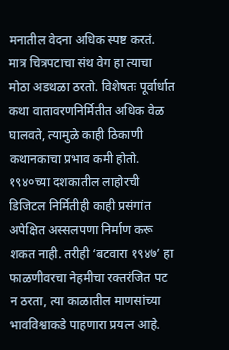मनातील वेदना अधिक स्पष्ट करतं. मात्र चित्रपटाचा संथ वेग हा त्याचा मोठा अडथळा ठरतो. विशेषतः पूर्वार्धात कथा वातावरणनिर्मितीत अधिक वेळ घालवते, त्यामुळे काही ठिकाणी कथानकाचा प्रभाव कमी होतो. १९४०च्या दशकातील लाहोरची डिजिटल निर्मितीही काही प्रसंगांत अपेक्षित अस्सलपणा निर्माण करू शकत नाही. तरीही ‘बटवारा १९४७’ हा फाळणीवरचा नेहमीचा रक्तरंजित पट न ठरता, त्या काळातील माणसांच्या भावविश्वाकडे पाहणारा प्रयत्न आहे.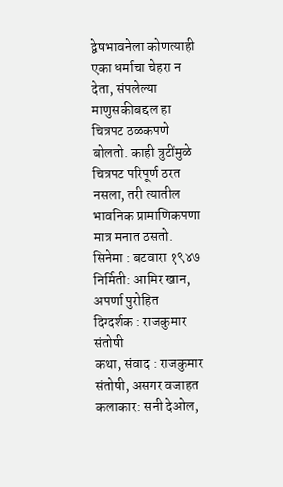द्वेषभावनेला कोणत्याही एका धर्माचा चेहरा न देता, संपलेल्या माणुसकीबद्दल हा चित्रपट ठळकपणे बोलतो. काही त्रुटींमुळे चित्रपट परिपूर्ण ठरत नसला, तरी त्यातील भावनिक प्रामाणिकपणा मात्र मनात ठसतो.
सिनेमा : बटवारा १९४७
निर्मिती: आमिर खान, अपर्णा पुरोहित
दिग्दर्शक : राजकुमार संतोषी
कथा, संवाद : राजकुमार संतोषी, असगर वजाहत
कलाकार: सनी देओल,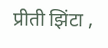प्रीती झिंटा ,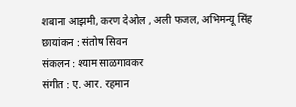शबाना आझमी, करण देओल , अली फजल, अभिमन्यू सिंह
छायांकन : संतोष सिवन
संकलन : श्याम साळगावकर
संगीत : ए. आर. रहमान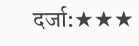दर्जा:★★★